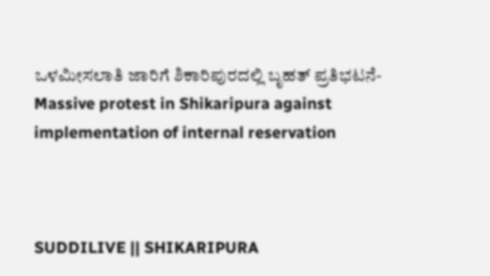ಒಳಮೀಸಲಾತಿ ಜಾರಿಗೆ ಶಿಕಾರಿಪುರದಲ್ಲಿ ಬೃಹತ್ ಪ್ರತಿಭಟನೆ-Massive protest in Shikaripura against implementation of internal reservation



SUDDILIVE || SHIKARIPURA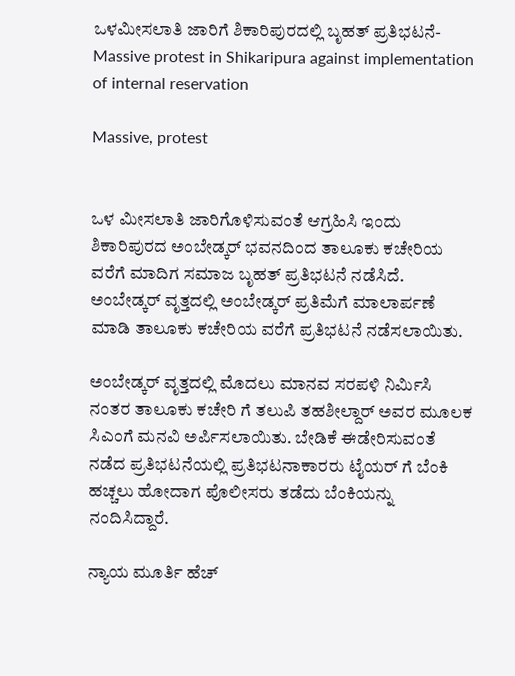ಒಳಮೀಸಲಾತಿ ಜಾರಿಗೆ ಶಿಕಾರಿಪುರದಲ್ಲಿ ಬೃಹತ್ ಪ್ರತಿಭಟನೆ-Massive protest in Shikaripura against implementation of internal reservation

Massive, protest


ಒಳ ಮೀಸಲಾತಿ ಜಾರಿಗೊಳಿಸುವಂತೆ ಆಗ್ರಹಿಸಿ ಇಂದು ಶಿಕಾರಿಪುರದ ಅಂಬೇಡ್ಕರ್ ಭವನದಿಂದ ತಾಲೂಕು ಕಚೇರಿಯ ವರೆಗೆ ಮಾದಿಗ ಸಮಾಜ ಬೃಹತ್ ಪ್ರತಿಭಟನೆ ನಡೆಸಿದೆ. ಅಂಬೇಡ್ಕರ್ ವೃತ್ತದಲ್ಲಿ ಅಂಬೇಡ್ಕರ್ ಪ್ರತಿಮೆಗೆ ಮಾಲಾರ್ಪಣೆ ಮಾಡಿ ತಾಲೂಕು ಕಚೇರಿಯ ವರೆಗೆ ಪ್ರತಿಭಟನೆ ನಡೆಸಲಾಯಿತು.

ಅಂಬೇಡ್ಕರ್ ವೃತ್ತದಲ್ಲಿ ಮೊದಲು ಮಾನವ ಸರಪಳಿ ನಿರ್ಮಿಸಿ ನಂತರ ತಾಲೂಕು ಕಚೇರಿ ಗೆ ತಲುಪಿ ತಹಶೀಲ್ದಾರ್ ಅವರ ಮೂಲಕ ಸಿಎಂಗೆ ಮನವಿ ಅರ್ಪಿಸಲಾಯಿತು. ಬೇಡಿಕೆ ಈಡೇರಿಸುವಂತೆ ನಡೆದ ಪ್ರತಿಭಟನೆಯಲ್ಲಿ ಪ್ರತಿಭಟನಾಕಾರರು ಟೈಯರ್ ಗೆ ಬೆಂಕಿ ಹಚ್ಚಲು ಹೋದಾಗ ಪೊಲೀಸರು ತಡೆದು ಬೆಂಕಿಯನ್ನು ನಂದಿಸಿದ್ದಾರೆ.

ನ್ಯಾಯ ಮೂರ್ತಿ ಹೆಚ್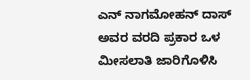ಎನ್ ನಾಗಮೋಹನ್ ದಾಸ್ ಅವರ ವರದಿ ಪ್ರಕಾರ ಒಳ ಮೀಸಲಾತಿ ಜಾರಿಗೊಳಿಸಿ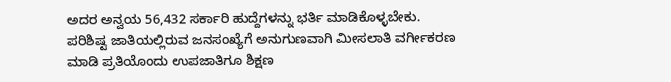ಅದರ ಅನ್ವಯ 56,432 ಸರ್ಕಾರಿ ಹುದ್ದೆಗಳನ್ನು ಭರ್ತಿ ಮಾಡಿಕೊಳ್ಳಬೇಕು. ಪರಿಶಿಷ್ಟ ಜಾತಿಯಲ್ಲಿರುವ ಜನಸಂಖ್ಯೆಗೆ ಅನುಗುಣವಾಗಿ ಮೀಸಲಾತಿ ವರ್ಗೀಕರಣ ಮಾಡಿ ಪ್ರತಿಯೊಂದು ಉಪಜಾತಿಗೂ ಶಿಕ್ಷಣ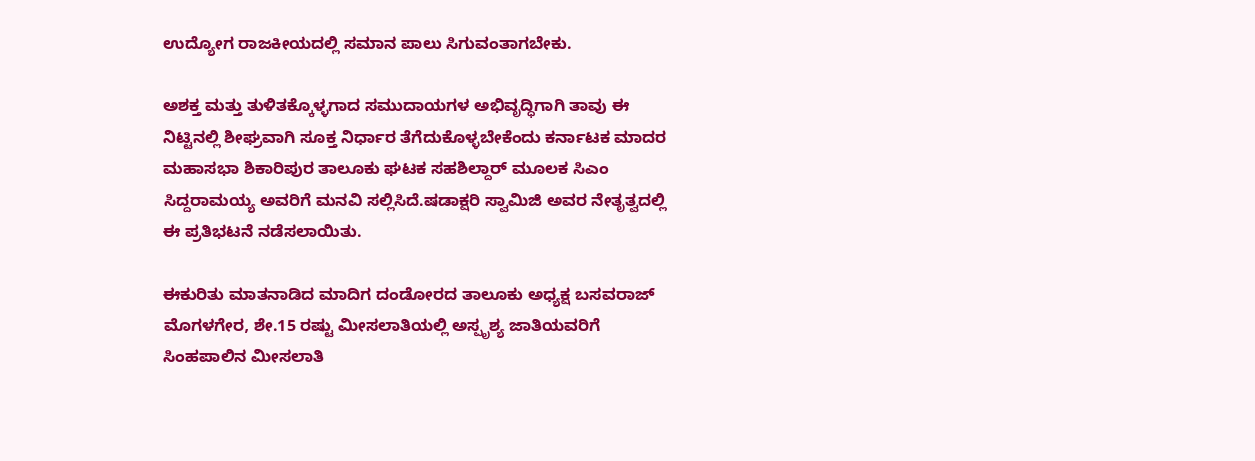ಉದ್ಯೋಗ ರಾಜಕೀಯದಲ್ಲಿ ಸಮಾನ ಪಾಲು ಸಿಗುವಂತಾಗಬೇಕು.

ಅಶಕ್ತ ಮತ್ತು ತುಳಿತಕ್ಕೊಳ್ಳಗಾದ ಸಮುದಾಯಗಳ ಅಭಿವೃದ್ಧಿಗಾಗಿ ತಾವು ಈ ನಿಟ್ಟಿನಲ್ಲಿ ಶೀಘ್ರವಾಗಿ ಸೂಕ್ತ ನಿರ್ಧಾರ ತೆಗೆದುಕೊಳ್ಳಬೇಕೆಂದು ಕರ್ನಾಟಕ ಮಾದರ ಮಹಾಸಭಾ ಶಿಕಾರಿಪುರ ತಾಲೂಕು ಘಟಕ ಸಹಶಿಲ್ದಾರ್ ಮೂಲಕ ಸಿಎಂ ಸಿದ್ದರಾಮಯ್ಯ ಅವರಿಗೆ ಮನವಿ ಸಲ್ಲಿಸಿದೆ.ಷಡಾಕ್ಷರಿ ಸ್ವಾಮಿಜಿ ಅವರ ನೇತೃತ್ವದಲ್ಲಿ ಈ ಪ್ರತಿಭಟನೆ ನಡೆಸಲಾಯಿತು.

ಈ‌ಕುರಿತು ಮಾತನಾಡಿದ ಮಾದಿಗ ದಂಡೋರದ ತಾಲೂಕು ಅಧ್ಯಕ್ಷ ಬಸವರಾಜ್ ಮೊಗಳಗೇರ, ಶೇ.15 ರಷ್ಟು ಮೀಸಲಾತಿಯಲ್ಲಿ ಅಸ್ಪೃಶ್ಯ ಜಾತಿಯವರಿಗೆ ಸಿಂಹಪಾಲಿನ ಮೀಸಲಾತಿ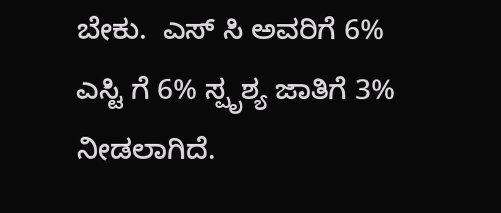ಬೇಕು.  ಎಸ್ ಸಿ ಅವರಿಗೆ 6% ಎಸ್ಟಿ ಗೆ 6% ಸ್ಪೃಶ್ಯ ಜಾತಿಗೆ 3% ನೀಡಲಾಗಿದೆ.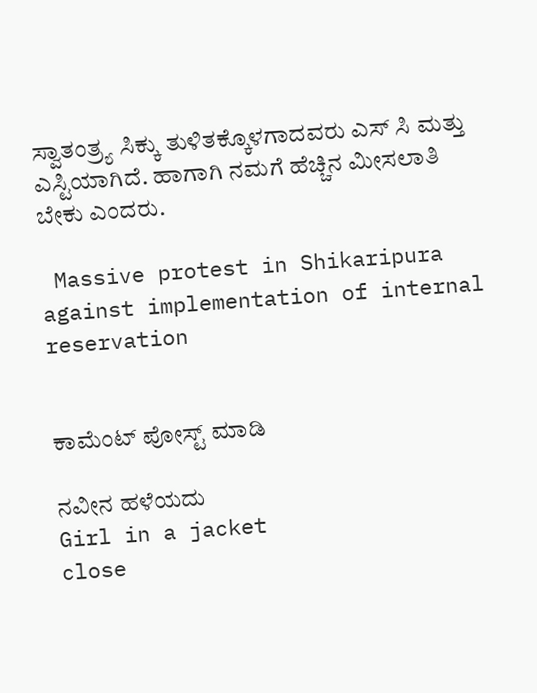ಸ್ವಾತಂತ್ರ್ಯ ಸಿಕ್ಕು ತುಳಿತಕ್ಕೊಳಗಾದವರು ಎಸ್ ಸಿ ಮತ್ತು ಎಸ್ಟಿಯಾಗಿದೆ. ಹಾಗಾಗಿ ನಮಗೆ ಹೆಚ್ಚಿನ ಮೀಸಲಾತಿ ಬೇಕು ಎಂದರು.

 Massive protest in Shikaripura against implementation of internal reservation


ಕಾಮೆಂಟ್‌‌ ಪೋಸ್ಟ್‌ ಮಾಡಿ

ನವೀನ ಹಳೆಯದು
Girl in a jacket
close